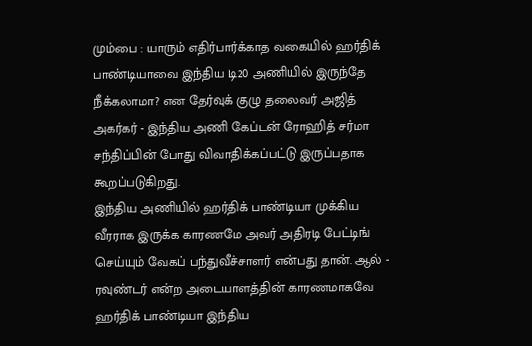மும்பை : யாரும் எதிர்பார்க்காத வகையில் ஹர்திக் பாண்டியாவை இந்திய டி20 அணியில் இருந்தே நீக்கலாமா? என தேர்வுக் குழு தலைவர் அஜித் அகர்கர் - இந்திய அணி கேப்டன் ரோஹித் சர்மா சந்திப்பின் போது விவாதிக்கப்பட்டு இருப்பதாக கூறப்படுகிறது.
இந்திய அணியில் ஹர்திக் பாண்டியா முக்கிய வீரராக இருக்க காரணமே அவர் அதிரடி பேட்டிங் செய்யும் வேகப் பந்துவீச்சாளர் என்பது தான். ஆல் - ரவுண்டர் என்ற அடையாளத்தின் காரணமாகவே ஹர்திக் பாண்டியா இந்திய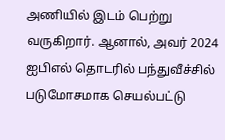அணியில் இடம் பெற்று வருகிறார். ஆனால், அவர் 2024 ஐபிஎல் தொடரில் பந்துவீச்சில் படுமோசமாக செயல்பட்டு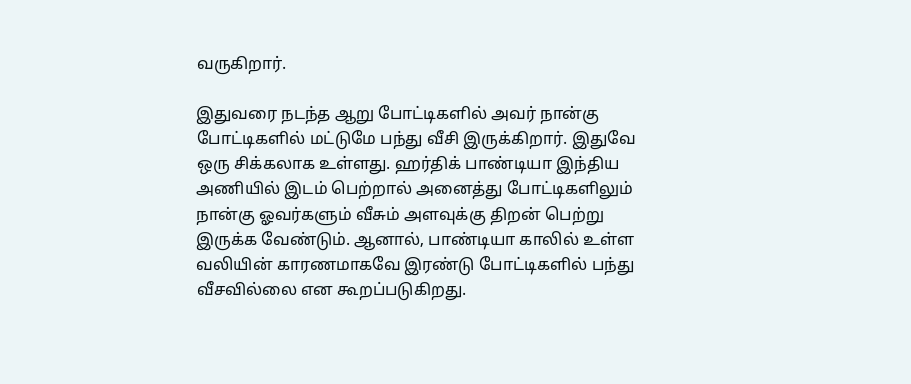வருகிறார்.

இதுவரை நடந்த ஆறு போட்டிகளில் அவர் நான்கு போட்டிகளில் மட்டுமே பந்து வீசி இருக்கிறார். இதுவே ஒரு சிக்கலாக உள்ளது. ஹர்திக் பாண்டியா இந்திய அணியில் இடம் பெற்றால் அனைத்து போட்டிகளிலும் நான்கு ஓவர்களும் வீசும் அளவுக்கு திறன் பெற்று இருக்க வேண்டும். ஆனால், பாண்டியா காலில் உள்ள வலியின் காரணமாகவே இரண்டு போட்டிகளில் பந்து வீசவில்லை என கூறப்படுகிறது.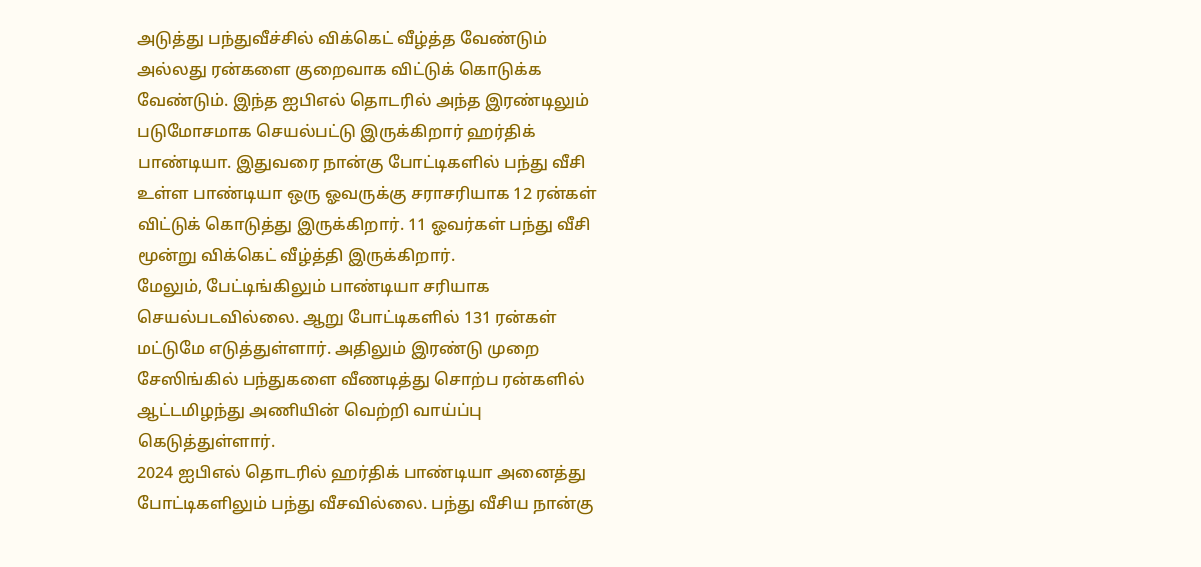அடுத்து பந்துவீச்சில் விக்கெட் வீழ்த்த வேண்டும் அல்லது ரன்களை குறைவாக விட்டுக் கொடுக்க வேண்டும். இந்த ஐபிஎல் தொடரில் அந்த இரண்டிலும் படுமோசமாக செயல்பட்டு இருக்கிறார் ஹர்திக் பாண்டியா. இதுவரை நான்கு போட்டிகளில் பந்து வீசி உள்ள பாண்டியா ஒரு ஓவருக்கு சராசரியாக 12 ரன்கள் விட்டுக் கொடுத்து இருக்கிறார். 11 ஓவர்கள் பந்து வீசி மூன்று விக்கெட் வீழ்த்தி இருக்கிறார்.
மேலும், பேட்டிங்கிலும் பாண்டியா சரியாக செயல்படவில்லை. ஆறு போட்டிகளில் 131 ரன்கள் மட்டுமே எடுத்துள்ளார். அதிலும் இரண்டு முறை சேஸிங்கில் பந்துகளை வீணடித்து சொற்ப ரன்களில் ஆட்டமிழந்து அணியின் வெற்றி வாய்ப்பு கெடுத்துள்ளார்.
2024 ஐபிஎல் தொடரில் ஹர்திக் பாண்டியா அனைத்து போட்டிகளிலும் பந்து வீசவில்லை. பந்து வீசிய நான்கு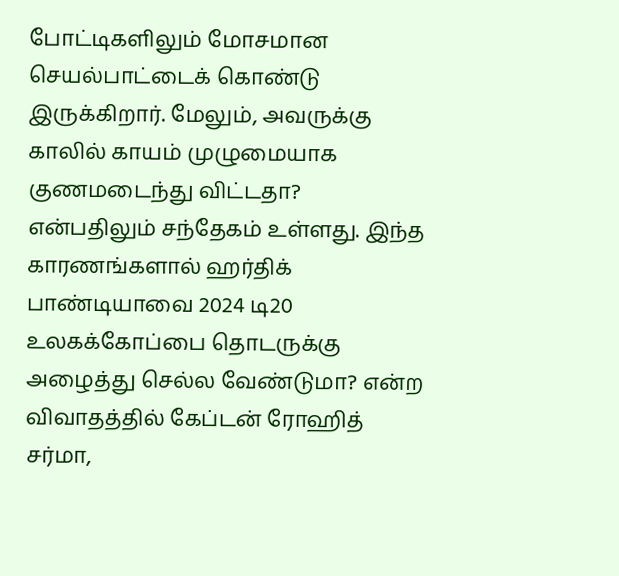போட்டிகளிலும் மோசமான செயல்பாட்டைக் கொண்டு இருக்கிறார். மேலும், அவருக்கு காலில் காயம் முழுமையாக குணமடைந்து விட்டதா? என்பதிலும் சந்தேகம் உள்ளது. இந்த காரணங்களால் ஹர்திக் பாண்டியாவை 2024 டி20 உலகக்கோப்பை தொடருக்கு அழைத்து செல்ல வேண்டுமா? என்ற விவாதத்தில் கேப்டன் ரோஹித் சர்மா,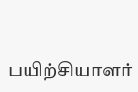பயிற்சியாளர்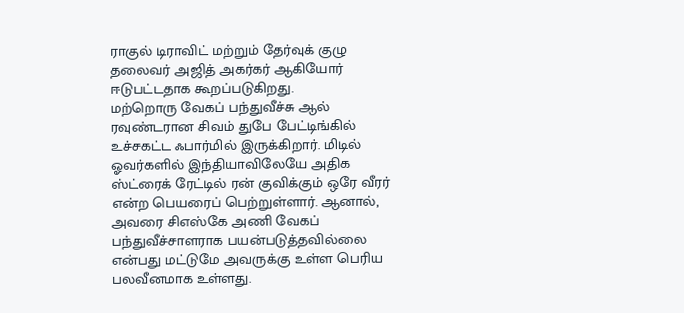ராகுல் டிராவிட் மற்றும் தேர்வுக் குழு தலைவர் அஜித் அகர்கர் ஆகியோர் ஈடுபட்டதாக கூறப்படுகிறது.
மற்றொரு வேகப் பந்துவீச்சு ஆல் ரவுண்டரான சிவம் துபே பேட்டிங்கில் உச்சகட்ட ஃபார்மில் இருக்கிறார். மிடில் ஓவர்களில் இந்தியாவிலேயே அதிக ஸ்ட்ரைக் ரேட்டில் ரன் குவிக்கும் ஒரே வீரர் என்ற பெயரைப் பெற்றுள்ளார். ஆனால், அவரை சிஎஸ்கே அணி வேகப் பந்துவீச்சாளராக பயன்படுத்தவில்லை என்பது மட்டுமே அவருக்கு உள்ள பெரிய பலவீனமாக உள்ளது.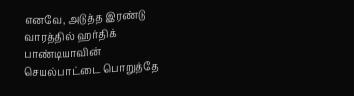எனவே, அடுத்த இரண்டு வாரத்தில் ஹர்திக் பாண்டியாவின் செயல்பாட்டை பொறுத்தே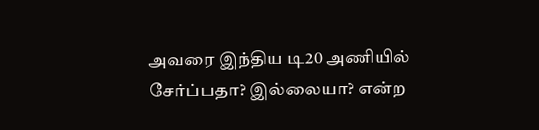அவரை இந்திய டி20 அணியில் சேர்ப்பதா? இல்லையா? என்ற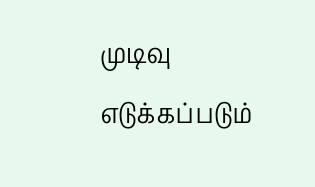முடிவு எடுக்கப்படும்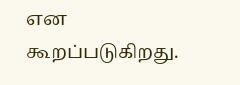என கூறப்படுகிறது.